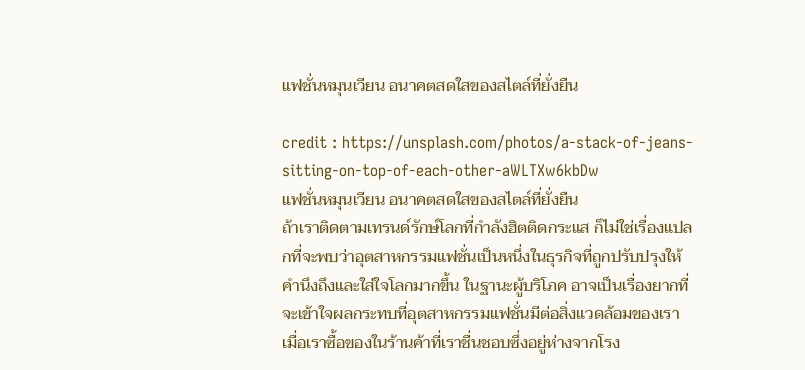แฟชั่นหมุนเวียน อนาคตสดใสของสไตล์ที่ยั่งยืน

credit : https://unsplash.com/photos/a-stack-of-jeans-sitting-on-top-of-each-other-aWLTXw6kbDw
แฟชั่นหมุนเวียน อนาคตสดใสของสไตล์ที่ยั่งยืน
ถ้าเราติดตามเทรนด์รักษ์โลกที่กำลังฮิตติดกระแส ก็ไม่ใช่เรื่องแปลกที่จะพบว่าอุตสาหกรรมแฟชั่นเป็นหนึ่งในธุรกิจที่ถูกปรับปรุงให้คำนึงถึงและใส่ใจโลกมากขึ้น ในฐานะผู้บริโภค อาจเป็นเรื่องยากที่จะเข้าใจผลกระทบที่อุตสาหกรรมแฟชั่นมีต่อสิ่งแวดล้อมของเรา เมื่อเราซื้อของในร้านค้าที่เราชื่นชอบซึ่งอยู่ห่างจากโรง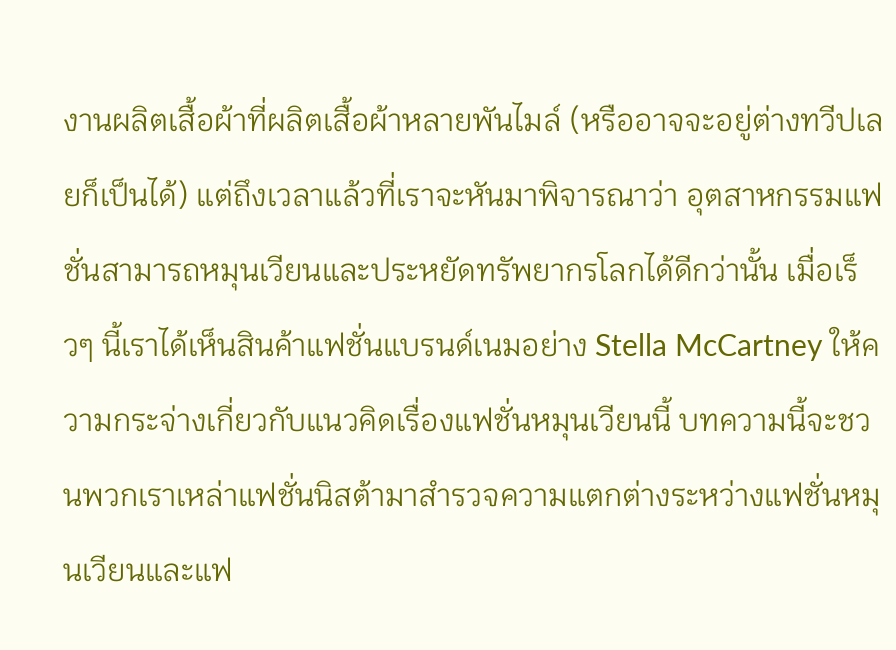งานผลิตเสื้อผ้าที่ผลิตเสื้อผ้าหลายพันไมล์ (หรืออาจจะอยู่ต่างทวีปเลยก็เป็นได้) แต่ถึงเวลาแล้วที่เราจะหันมาพิจารณาว่า อุตสาหกรรมแฟชั่นสามารถหมุนเวียนและประหยัดทรัพยากรโลกได้ดีกว่านั้น เมื่อเร็วๆ นี้เราได้เห็นสินค้าแฟชั่นแบรนด์เนมอย่าง Stella McCartney ให้ความกระจ่างเกี่ยวกับแนวคิดเรื่องแฟชั่นหมุนเวียนนี้ บทความนี้จะชวนพวกเราเหล่าแฟชั่นนิสต้ามาสำรวจความแตกต่างระหว่างแฟชั่นหมุนเวียนและแฟ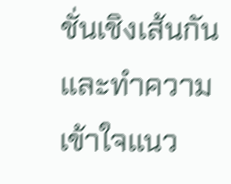ชั่นเชิงเส้นกัน และทำความเข้าใจแนว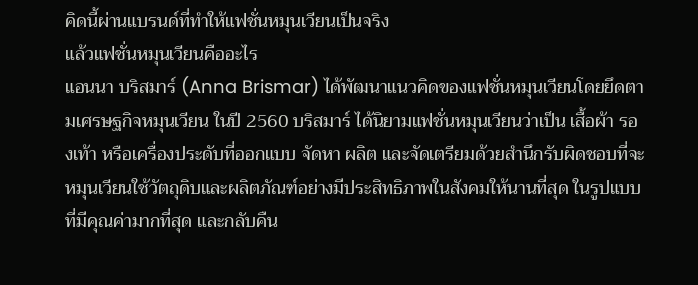คิดนี้ผ่านแบรนด์ที่ทำให้แฟชั่นหมุนเวียนเป็นจริง
แล้วแฟชั่นหมุนเวียนคืออะไร
แอนนา บริสมาร์ (Anna Brismar) ได้พัฒนาแนวคิดของแฟชั่นหมุนเวียนโดยยึดตามเศรษฐกิจหมุนเวียน ในปี 2560 บริสมาร์ ได้นิยามแฟชั่นหมุนเวียนว่าเป็น เสื้อผ้า รองเท้า หรือเครื่องประดับที่ออกแบบ จัดหา ผลิต และจัดเตรียมด้วยสำนึกรับผิดชอบที่จะหมุนเวียนใช้วัตถุดิบและผลิตภัณฑ์อย่างมีประสิทธิภาพในสังคมให้นานที่สุด ในรูปแบบที่มีคุณค่ามากที่สุด และกลับคืน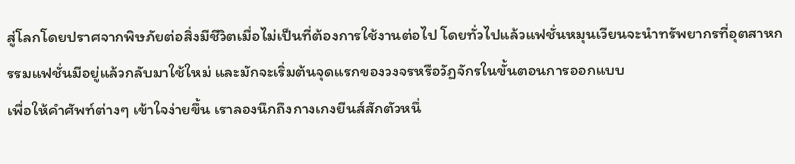สู่โลกโดยปราศจากพิษภัยต่อสิ่งมีชีวิตเมื่อไม่เป็นที่ต้องการใช้งานต่อไป โดยทั่วไปแล้วแฟชั่นหมุนเวียนจะนำทรัพยากรที่อุตสาหกรรมแฟชั่นมีอยู่แล้วกลับมาใช้ใหม่ และมักจะเริ่มต้นจุดแรกของวงจรหรือวัฏจักรในขั้นตอนการออกแบบ
เพื่อให้คำศัพท์ต่างๆ เข้าใจง่ายขึ้น เราลองนึกถึงกางเกงยีนส์สักตัวหนึ่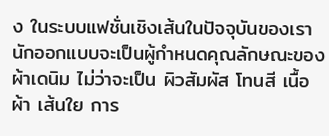ง ในระบบแฟชั่นเชิงเส้นในปัจจุบันของเรา นักออกแบบจะเป็นผู้กำหนดคุณลักษณะของผ้าเดนิม ไม่ว่าจะเป็น ผิวสัมผัส โทนสี เนื้อผ้า เส้นใย การ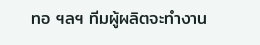ทอ ฯลฯ ทีมผู้ผลิตจะทำงาน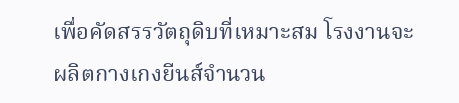เพื่อคัดสรรวัตถุดิบที่เหมาะสม โรงงานจะผลิตกางเกงยีนส์จำนวน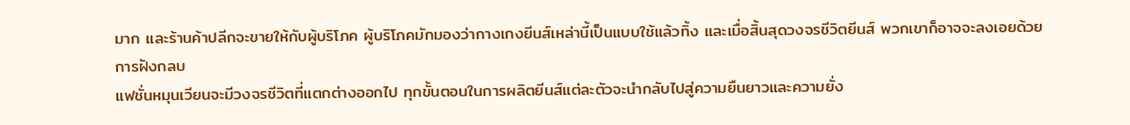มาก และร้านค้าปลีกจะขายให้กับผู้บริโภค ผู้บริโภคมักมองว่ากางเกงยีนส์เหล่านี้เป็นแบบใช้แล้วทิ้ง และเมื่อสิ้นสุดวงจรชีวิตยีนส์ พวกเขาก็อาจจะลงเอยด้วยการฝังกลบ
แฟชั่นหมุนเวียนจะมีวงจรชีวิตที่แตกต่างออกไป ทุกขั้นตอนในการผลิตยีนส์แต่ละตัวจะนำกลับไปสู่ความยืนยาวและความยั่ง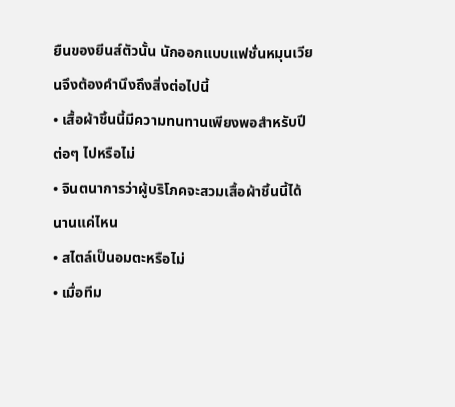ยืนของยีนส์ตัวนั้น นักออกแบบแฟชั่นหมุนเวียนจึงต้องคำนึงถึงสิ่งต่อไปนี้
• เสื้อผ้าชิ้นนี้มีความทนทานเพียงพอสำหรับปีต่อๆ ไปหรือไม่
• จินตนาการว่าผู้บริโภคจะสวมเสื้อผ้าชิ้นนี้ได้นานแค่ไหน
• สไตล์เป็นอมตะหรือไม่
• เมื่อทีม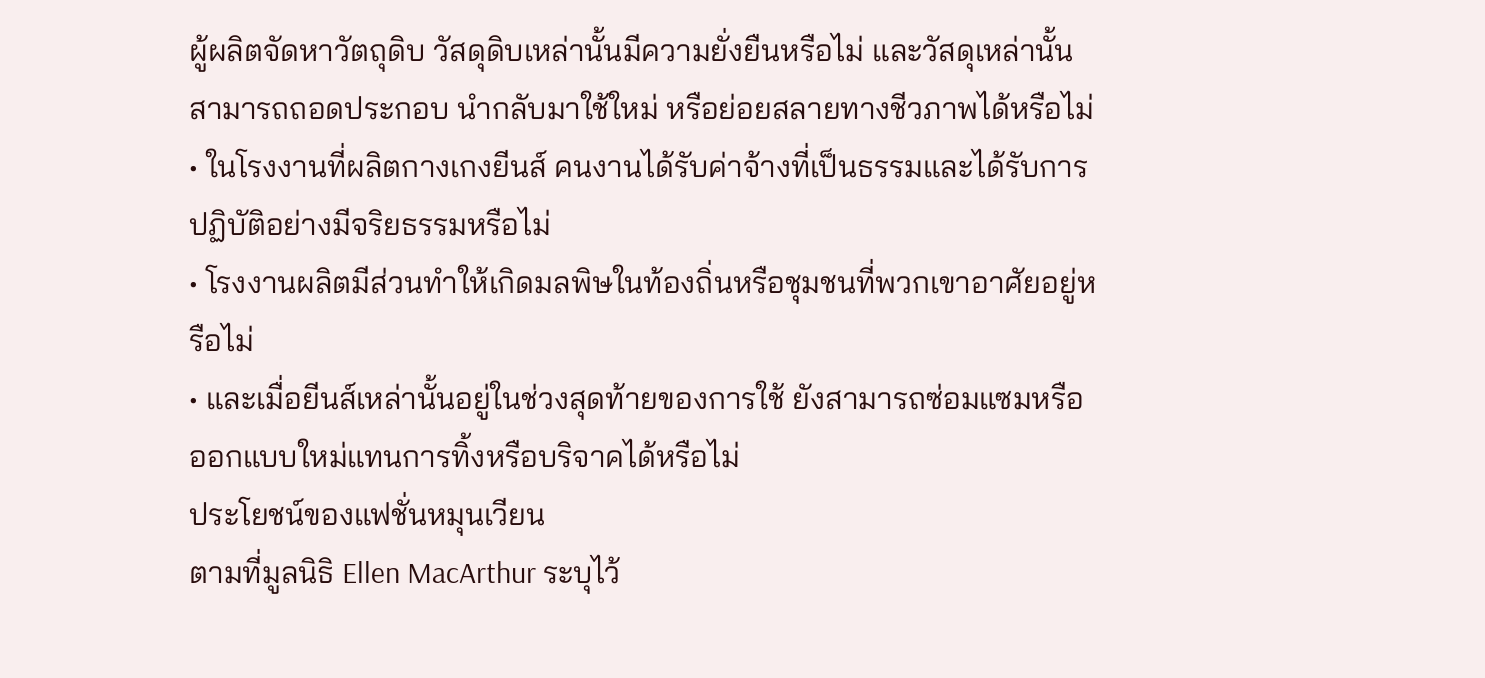ผู้ผลิตจัดหาวัตถุดิบ วัสดุดิบเหล่านั้นมีความยั่งยืนหรือไม่ และวัสดุเหล่านั้นสามารถถอดประกอบ นำกลับมาใช้ใหม่ หรือย่อยสลายทางชีวภาพได้หรือไม่
• ในโรงงานที่ผลิตกางเกงยีนส์ คนงานได้รับค่าจ้างที่เป็นธรรมและได้รับการปฏิบัติอย่างมีจริยธรรมหรือไม่
• โรงงานผลิตมีส่วนทำให้เกิดมลพิษในท้องถิ่นหรือชุมชนที่พวกเขาอาศัยอยู่หรือไม่
• และเมื่อยีนส์เหล่านั้นอยู่ในช่วงสุดท้ายของการใช้ ยังสามารถซ่อมแซมหรือออกแบบใหม่แทนการทิ้งหรือบริจาคได้หรือไม่
ประโยชน์ของแฟชั่นหมุนเวียน
ตามที่มูลนิธิ Ellen MacArthur ระบุไว้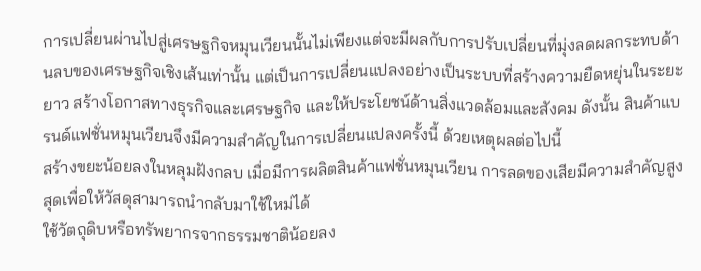การเปลี่ยนผ่านไปสู่เศรษฐกิจหมุนเวียนนั้นไม่เพียงแต่จะมีผลกับการปรับเปลี่ยนที่มุ่งลดผลกระทบด้านลบของเศรษฐกิจเชิงเส้นเท่านั้น แต่เป็นการเปลี่ยนแปลงอย่างเป็นระบบที่สร้างความยืดหยุ่นในระยะยาว สร้างโอกาสทางธุรกิจและเศรษฐกิจ และให้ประโยชน์ด้านสิ่งแวดล้อมและสังคม ดังนั้น สินค้าแบรนด์แฟชั่นหมุนเวียนจึงมีความสำคัญในการเปลี่ยนแปลงครั้งนี้ ด้วยเหตุผลต่อไปนี้
สร้างขยะน้อยลงในหลุมฝังกลบ เมื่อมีการผลิตสินค้าแฟชั่นหมุนเวียน การลดของเสียมีความสำคัญสูงสุดเพื่อให้วัสดุสามารถนำกลับมาใช้ใหม่ได้
ใช้วัตถุดิบหรือทรัพยากรจากธรรมชาติน้อยลง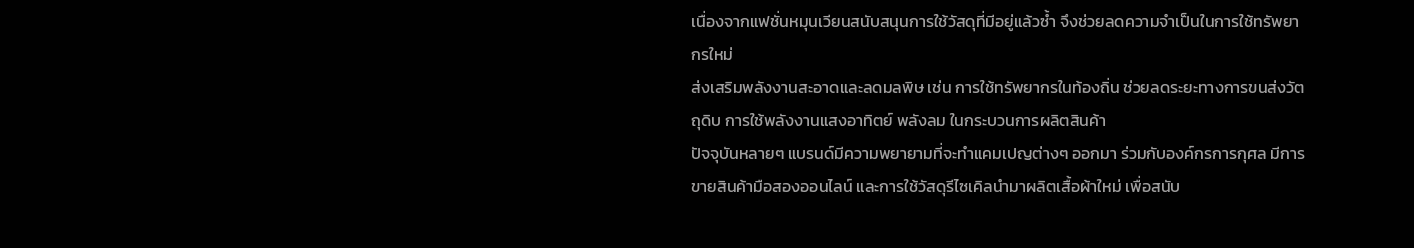เนื่องจากแฟชั่นหมุนเวียนสนับสนุนการใช้วัสดุที่มีอยู่แล้วซ้ำ จึงช่วยลดความจำเป็นในการใช้ทรัพยากรใหม่
ส่งเสริมพลังงานสะอาดและลดมลพิษ เช่น การใช้ทรัพยากรในท้องถิ่น ช่วยลดระยะทางการขนส่งวัตถุดิบ การใช้พลังงานแสงอาทิตย์ พลังลม ในกระบวนการผลิตสินค้า
ปัจจุบันหลายๆ แบรนด์มีความพยายามที่จะทำแคมเปญต่างๆ ออกมา ร่วมกับองค์กรการกุศล มีการขายสินค้ามือสองออนไลน์ และการใช้วัสดุรีไซเคิลนำมาผลิตเสื้อผ้าใหม่ เพื่อสนับ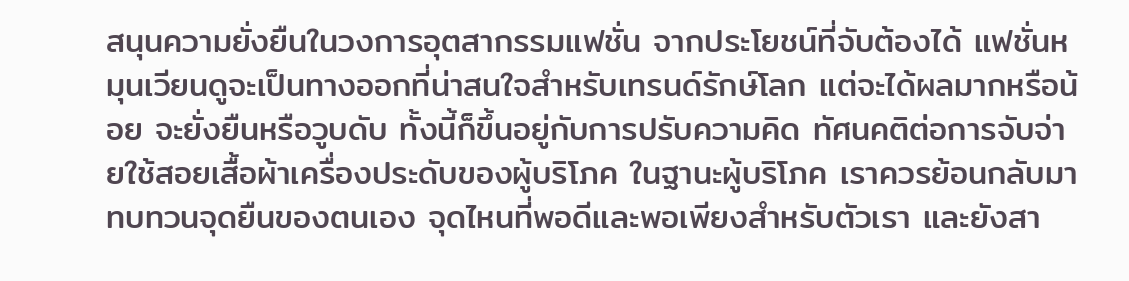สนุนความยั่งยืนในวงการอุตสากรรมแฟชั่น จากประโยชน์ที่จับต้องได้ แฟชั่นหมุนเวียนดูจะเป็นทางออกที่น่าสนใจสำหรับเทรนด์รักษ์โลก แต่จะได้ผลมากหรือน้อย จะยั่งยืนหรือวูบดับ ทั้งนี้ก็ขึ้นอยู่กับการปรับความคิด ทัศนคติต่อการจับจ่ายใช้สอยเสื้อผ้าเครื่องประดับของผู้บริโภค ในฐานะผู้บริโภค เราควรย้อนกลับมาทบทวนจุดยืนของตนเอง จุดไหนที่พอดีและพอเพียงสำหรับตัวเรา และยังสา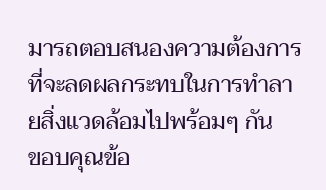มารถตอบสนองความต้องการที่จะลดผลกระทบในการทำลายสิ่งแวดล้อมไปพร้อมๆ กัน
ขอบคุณข้อ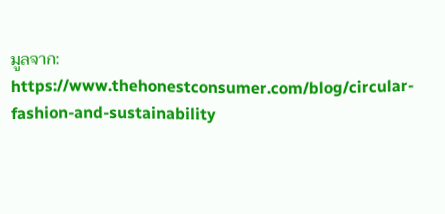มูลจาก:
https://www.thehonestconsumer.com/blog/circular-fashion-and-sustainability